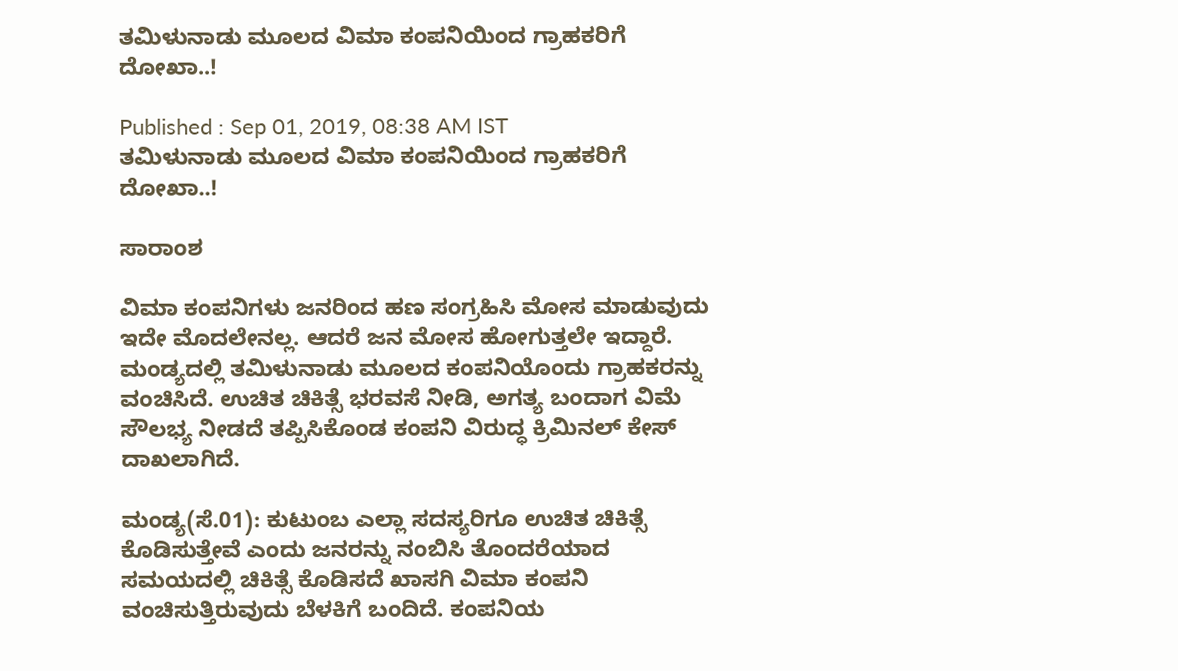ತಮಿಳುನಾಡು ಮೂಲದ ವಿಮಾ ಕಂಪನಿಯಿಂದ ಗ್ರಾಹಕರಿಗೆ ದೋಖಾ..!

Published : Sep 01, 2019, 08:38 AM IST
ತಮಿಳುನಾಡು ಮೂಲದ ವಿಮಾ ಕಂಪನಿಯಿಂದ ಗ್ರಾಹಕರಿಗೆ ದೋಖಾ..!

ಸಾರಾಂಶ

ವಿಮಾ ಕಂಪನಿಗಳು ಜನರಿಂದ ಹಣ ಸಂಗ್ರಹಿಸಿ ಮೋಸ ಮಾಡುವುದು ಇದೇ ಮೊದಲೇನಲ್ಲ. ಆದರೆ ಜನ ಮೋಸ ಹೋಗುತ್ತಲೇ ಇದ್ದಾರೆ. ಮಂಡ್ಯದಲ್ಲಿ ತಮಿಳುನಾಡು ಮೂಲದ ಕಂಪನಿಯೊಂದು ಗ್ರಾಹಕರನ್ನು ವಂಚಿಸಿದೆ. ಉಚಿತ ಚಿಕಿತ್ಸೆ ಭರವಸೆ ನೀಡಿ, ಅಗತ್ಯ ಬಂದಾಗ ವಿಮೆ ಸೌಲಭ್ಯ ನೀಡದೆ ತಪ್ಪಿಸಿಕೊಂಡ ಕಂಪನಿ ವಿರುದ್ಧ ಕ್ರಿಮಿನಲ್ ಕೇಸ್ ದಾಖಲಾಗಿದೆ.

ಮಂಡ್ಯ(ಸೆ.01): ಕುಟುಂಬ ಎಲ್ಲಾ ಸದಸ್ಯರಿಗೂ ಉಚಿತ ಚಿಕಿತ್ಸೆ ಕೊಡಿಸುತ್ತೇವೆ ಎಂದು ಜನರನ್ನು ನಂಬಿಸಿ ತೊಂದರೆಯಾದ ಸಮಯದಲ್ಲಿ ಚಿಕಿತ್ಸೆ ಕೊಡಿಸದೆ ಖಾಸಗಿ ವಿಮಾ ಕಂಪನಿ ವಂಚಿಸುತ್ತಿರುವುದು ಬೆಳಕಿಗೆ ಬಂದಿದೆ. ಕಂಪನಿಯ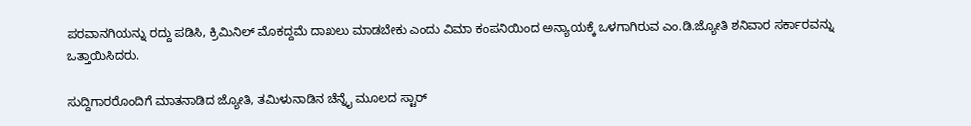ಪರವಾನಗಿಯನ್ನು ರದ್ದು ಪಡಿಸಿ, ಕ್ರಿಮಿನಿಲ್‌ ಮೊಕದ್ದಮೆ ದಾಖಲು ಮಾಡಬೇಕು ಎಂದು ವಿಮಾ ಕಂಪನಿಯಿಂದ ಅನ್ಯಾಯಕ್ಕೆ ಒಳಗಾಗಿರುವ ಎಂ.ಡಿ.ಜ್ಯೋತಿ ಶನಿವಾರ ಸರ್ಕಾರವನ್ನು ಒತ್ತಾಯಿಸಿದರು.

ಸುದ್ದಿಗಾರರೊಂದಿಗೆ ಮಾತನಾಡಿದ ಜ್ಯೋತಿ, ತಮಿಳುನಾಡಿನ ಚೆನ್ನೈ ಮೂಲದ ಸ್ಟಾರ್‌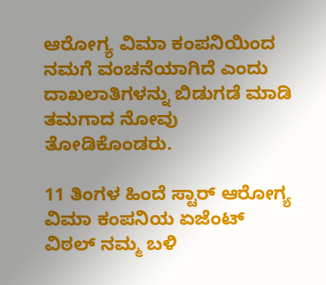ಆರೋಗ್ಯ ವಿಮಾ ಕಂಪನಿಯಿಂದ ನಮಗೆ ವಂಚನೆಯಾಗಿದೆ ಎಂದು ದಾಖಲಾತಿಗಳನ್ನು ಬಿಡುಗಡೆ ಮಾಡಿ ತಮಗಾದ ನೋವು ತೋಡಿಕೊಂಡರು.

11 ತಿಂಗಳ ಹಿಂದೆ ಸ್ಟಾರ್‌ ಆರೋಗ್ಯ ವಿಮಾ ಕಂಪನಿಯ ಏಜೆಂಟ್‌ ವಿಠಲ್‌ ನಮ್ಮ ಬಳಿ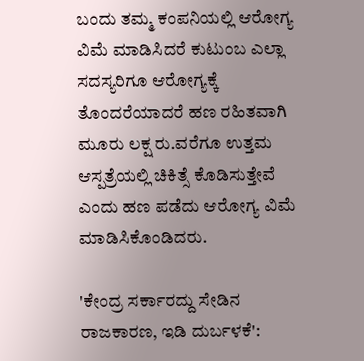ಬಂದು ತಮ್ಮ ಕಂಪನಿಯಲ್ಲಿ ಆರೋಗ್ಯ ವಿಮೆ ಮಾಡಿಸಿದರೆ ಕುಟುಂಬ ಎಲ್ಲಾ ಸದಸ್ಯರಿಗೂ ಆರೋಗ್ಯಕ್ಕೆ ತೊಂದರೆಯಾದರೆ ಹಣ ರಹಿತವಾಗಿ ಮೂರು ಲಕ್ಷ ರು.ವರೆಗೂ ಉತ್ತಮ ಆಸ್ಪತ್ರೆಯಲ್ಲಿ ಚಿಕಿತ್ಸೆ ಕೊಡಿಸುತ್ತೇವೆ ಎಂದು ಹಣ ಪಡೆದು ಆರೋಗ್ಯ ವಿಮೆ ಮಾಡಿಸಿಕೊಂಡಿದರು.

'ಕೇಂದ್ರ ಸರ್ಕಾರದ್ದು ಸೇಡಿನ ರಾಜಕಾರಣ, ಇಡಿ ದುರ್ಬಳಕೆ':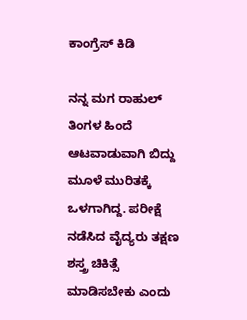ಕಾಂಗ್ರೆಸ್ ಕಿಡಿ

ನನ್ನ ಮಗ ರಾಹುಲ್‌ ತಿಂಗಳ ಹಿಂದೆ ಆಟವಾಡುವಾಗಿ ಬಿದ್ದು ಮೂಳೆ ಮುರಿತಕ್ಕೆ ಒಳಗಾಗಿದ್ದ. ಪರೀಕ್ಷೆ ನಡೆಸಿದ ವೈದ್ಯರು ತಕ್ಷಣ ಶಸ್ತ್ರ ಚಿಕಿತ್ಸೆ ಮಾಡಿಸಬೇಕು ಎಂದು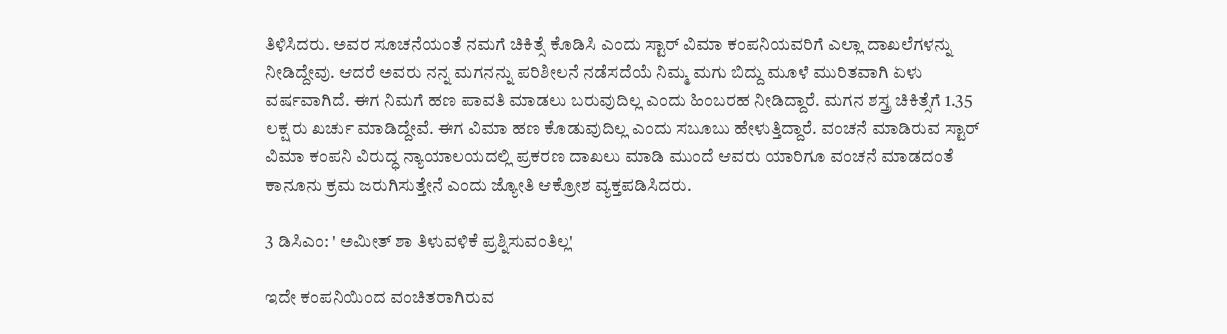ತಿಳಿಸಿದರು. ಅವರ ಸೂಚನೆಯಂತೆ ನಮಗೆ ಚಿಕಿತ್ಸೆ ಕೊಡಿಸಿ ಎಂದು ಸ್ಟಾರ್‌ ವಿಮಾ ಕಂಪನಿಯವರಿಗೆ ಎಲ್ಲಾ ದಾಖಲೆಗಳನ್ನು ನೀಡಿದ್ದೇವು. ಆದರೆ ಅವರು ನನ್ನ ಮಗನನ್ನು ಪರಿಶೀಲನೆ ನಡೆಸದೆಯೆ ನಿಮ್ಮ ಮಗು ಬಿದ್ದು ಮೂಳೆ ಮುರಿತವಾಗಿ ಏಳು ವರ್ಷವಾಗಿದೆ. ಈಗ ನಿಮಗೆ ಹಣ ಪಾವತಿ ಮಾಡಲು ಬರುವುದಿಲ್ಲ ಎಂದು ಹಿಂಬರಹ ನೀಡಿದ್ದಾರೆ. ಮಗನ ಶಸ್ತ್ರ ಚಿಕಿತ್ಸೆಗೆ 1.35 ಲಕ್ಷ ರು ಖರ್ಚು ಮಾಡಿದ್ದೇವೆ. ಈಗ ವಿಮಾ ಹಣ ಕೊಡುವುದಿಲ್ಲ ಎಂದು ಸಬೂಬು ಹೇಳುತ್ತಿದ್ದಾರೆ. ವಂಚನೆ ಮಾಡಿರುವ ಸ್ಟಾರ್‌ ವಿಮಾ ಕಂಪನಿ ವಿರುದ್ಧ ನ್ಯಾಯಾಲಯದಲ್ಲಿ ಪ್ರಕರಣ ದಾಖಲು ಮಾಡಿ ಮುಂದೆ ಆವರು ಯಾರಿಗೂ ವಂಚನೆ ಮಾಡದಂತೆ ಕಾನೂನು ಕ್ರಮ ಜರುಗಿಸುತ್ತೇನೆ ಎಂದು ಜ್ಯೋತಿ ಆಕ್ರೋಶ ವ್ಯಕ್ತಪಡಿಸಿದರು.

3 ಡಿಸಿಎಂ: ' ಅಮೀತ್ ಶಾ ತಿಳುವಳಿಕೆ ಪ್ರಶ್ನಿಸುವಂತಿಲ್ಲ'

ಇದೇ ಕಂಪನಿಯಿಂದ ವಂಚಿತರಾಗಿರುವ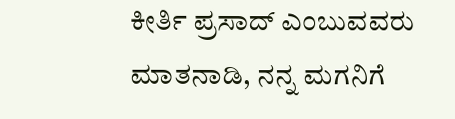ಕೀರ್ತಿ ಪ್ರಸಾದ್‌ ಎಂಬುವವರು ಮಾತನಾಡಿ, ನನ್ನ ಮಗನಿಗೆ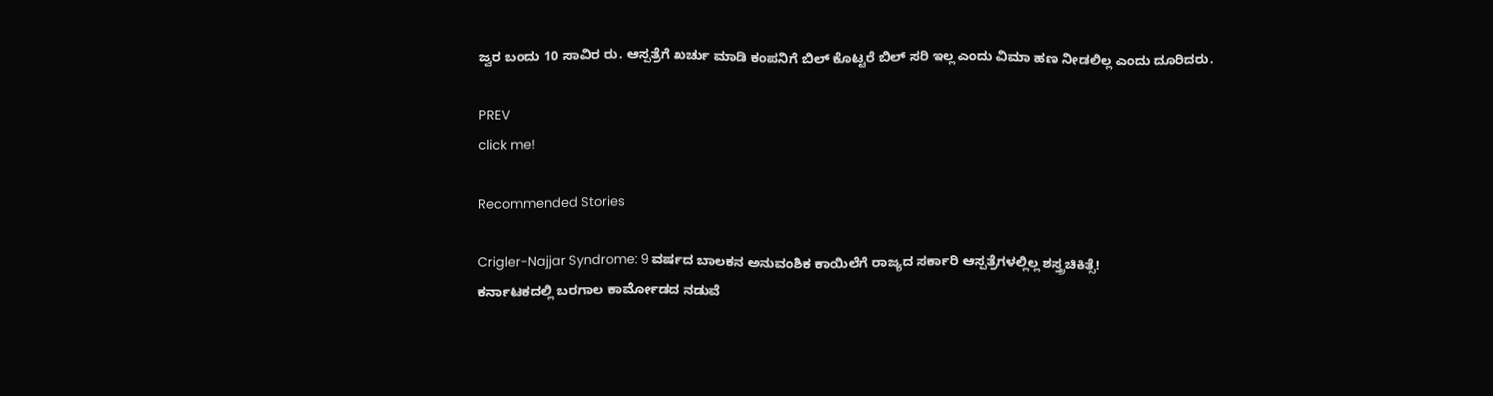ಜ್ವರ ಬಂದು 10 ಸಾವಿರ ರು. ಆಸ್ಪತ್ರೆಗೆ ಖರ್ಚು ಮಾಡಿ ಕಂಪನಿಗೆ ಬಿಲ್‌ ಕೊಟ್ಟರೆ ಬಿಲ್‌ ಸರಿ ಇಲ್ಲ ಎಂದು ವಿಮಾ ಹಣ ನೀಡಲಿಲ್ಲ ಎಂದು ದೂರಿದರು.

PREV
click me!

Recommended Stories

Crigler-Najjar Syndrome: 9 ವರ್ಷದ ಬಾಲಕನ ಅನುವಂಶಿಕ ಕಾಯಿಲೆಗೆ ರಾಜ್ಯದ ಸರ್ಕಾರಿ ಆಸ್ಪತ್ರೆಗಳಲ್ಲಿಲ್ಲ ಶಸ್ತ್ರಚಿಕಿತ್ಸೆ!
ಕರ್ನಾಟಕದಲ್ಲಿ ಬರಗಾಲ ಕಾರ್ಮೋಡದ ನಡುವೆ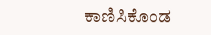ಕಾಣಿಸಿಕೊಂಡ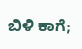ಬಿಳಿ ಕಾಗೆ;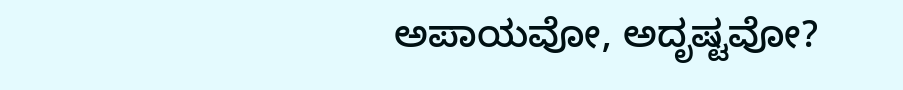ಅಪಾಯವೋ, ಅದೃಷ್ಟವೋ?